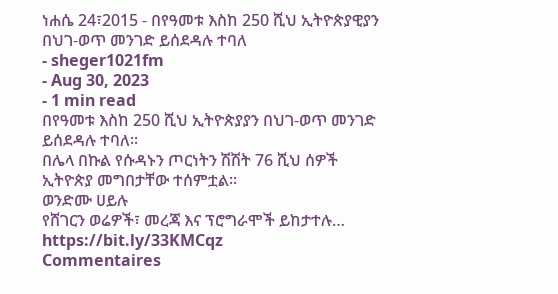ነሐሴ 24፣2015 - በየዓመቱ እስከ 250 ሺህ ኢትዮጵያዊያን በህገ-ወጥ መንገድ ይሰደዳሉ ተባለ
- sheger1021fm
- Aug 30, 2023
- 1 min read
በየዓመቱ እስከ 250 ሺህ ኢትዮጵያያን በህገ-ወጥ መንገድ ይሰደዳሉ ተባለ፡፡
በሌላ በኩል የሱዳኑን ጦርነትን ሽሽት 76 ሺህ ሰዎች ኢትዮጵያ መግበታቸው ተሰምቷል፡፡
ወንድሙ ሀይሉ
የሸገርን ወሬዎች፣ መረጃ እና ፕሮግራሞች ይከታተሉ… https://bit.ly/33KMCqz
Commentaires